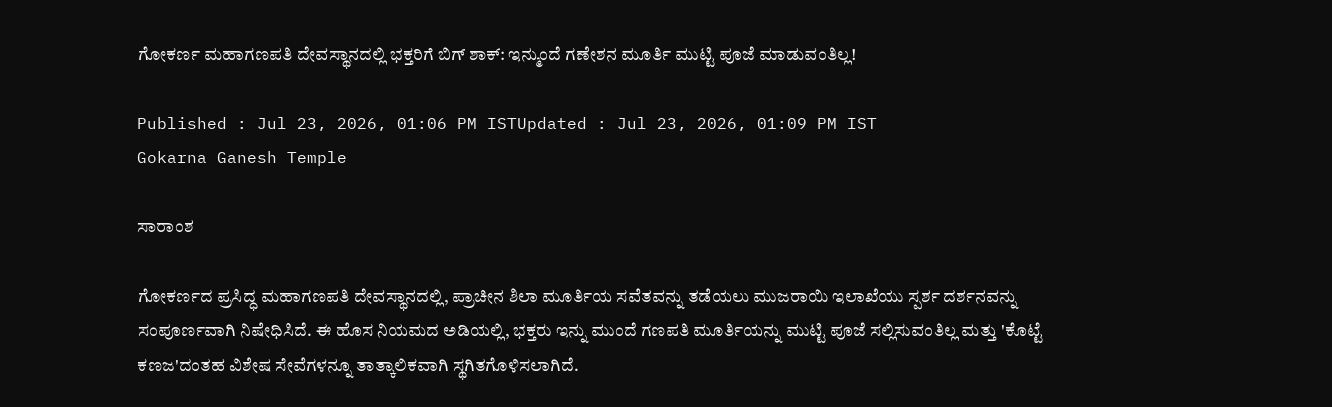ಗೋಕರ್ಣ ಮಹಾಗಣಪತಿ ದೇವಸ್ಥಾನದಲ್ಲಿ ಭಕ್ತರಿಗೆ ಬಿಗ್ ಶಾಕ್: ಇನ್ಮುಂದೆ ಗಣೇಶನ ಮೂರ್ತಿ ಮುಟ್ಟಿ ಪೂಜೆ ಮಾಡುವಂತಿಲ್ಲ!

Published : Jul 23, 2026, 01:06 PM ISTUpdated : Jul 23, 2026, 01:09 PM IST
Gokarna Ganesh Temple

ಸಾರಾಂಶ

ಗೋಕರ್ಣದ ಪ್ರಸಿದ್ಧ ಮಹಾಗಣಪತಿ ದೇವಸ್ಥಾನದಲ್ಲಿ, ಪ್ರಾಚೀನ ಶಿಲಾ ಮೂರ್ತಿಯ ಸವೆತವನ್ನು ತಡೆಯಲು ಮುಜರಾಯಿ ಇಲಾಖೆಯು ಸ್ಪರ್ಶ ದರ್ಶನವನ್ನು ಸಂಪೂರ್ಣವಾಗಿ ನಿಷೇಧಿಸಿದೆ. ಈ ಹೊಸ ನಿಯಮದ ಅಡಿಯಲ್ಲಿ, ಭಕ್ತರು ಇನ್ನು ಮುಂದೆ ಗಣಪತಿ ಮೂರ್ತಿಯನ್ನು ಮುಟ್ಟಿ ಪೂಜೆ ಸಲ್ಲಿಸುವಂತಿಲ್ಲ ಮತ್ತು 'ಕೊಟ್ಟೆ ಕಣಜ'ದಂತಹ ವಿಶೇಷ ಸೇವೆಗಳನ್ನೂ ತಾತ್ಕಾಲಿಕವಾಗಿ ಸ್ಥಗಿತಗೊಳಿಸಲಾಗಿದೆ.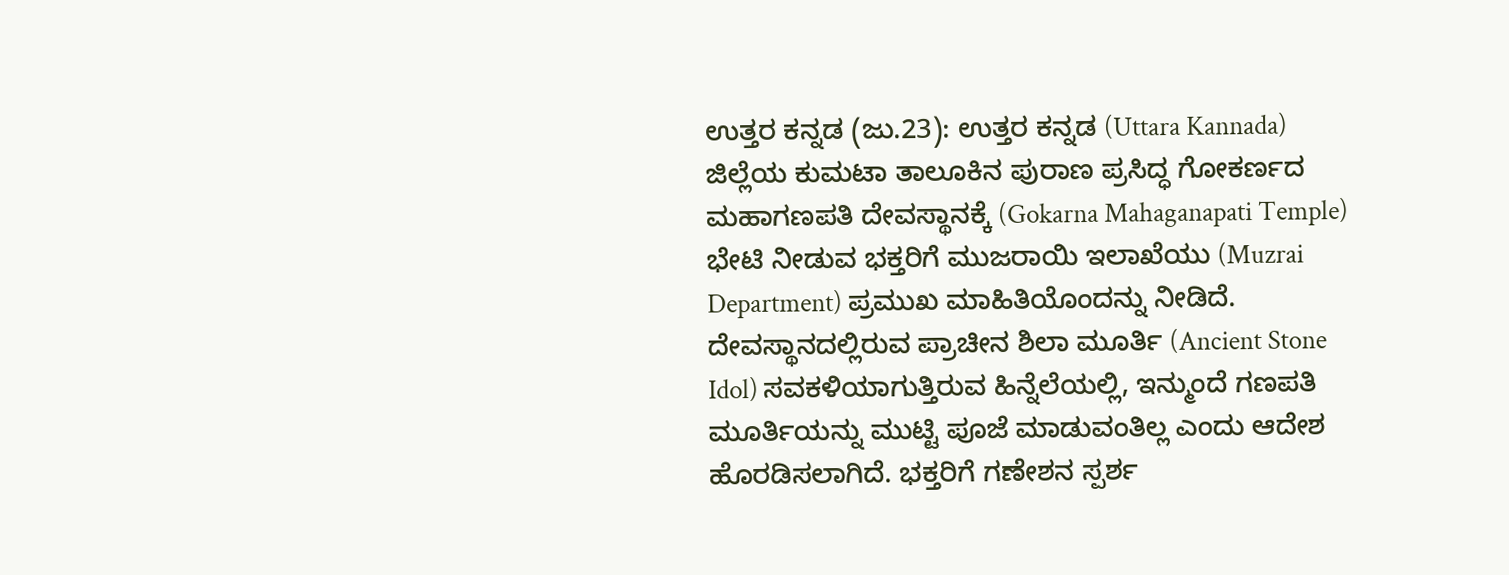ಉತ್ತರ ಕನ್ನಡ (ಜು.23): ಉತ್ತರ ಕನ್ನಡ (Uttara Kannada) ಜಿಲ್ಲೆಯ ಕುಮಟಾ ತಾಲೂಕಿನ ಪುರಾಣ ಪ್ರಸಿದ್ಧ ಗೋಕರ್ಣದ ಮಹಾಗಣಪತಿ ದೇವಸ್ಥಾನಕ್ಕೆ (Gokarna Mahaganapati Temple) ಭೇಟಿ ನೀಡುವ ಭಕ್ತರಿಗೆ ಮುಜರಾಯಿ ಇಲಾಖೆಯು (Muzrai Department) ಪ್ರಮುಖ ಮಾಹಿತಿಯೊಂದನ್ನು ನೀಡಿದೆ. ದೇವಸ್ಥಾನದಲ್ಲಿರುವ ಪ್ರಾಚೀನ ಶಿಲಾ ಮೂರ್ತಿ (Ancient Stone Idol) ಸವಕಳಿಯಾಗುತ್ತಿರುವ ಹಿನ್ನೆಲೆಯಲ್ಲಿ, ಇನ್ಮುಂದೆ ಗಣಪತಿ ಮೂರ್ತಿಯನ್ನು ಮುಟ್ಟಿ ಪೂಜೆ ಮಾಡುವಂತಿಲ್ಲ ಎಂದು ಆದೇಶ ಹೊರಡಿಸಲಾಗಿದೆ. ಭಕ್ತರಿಗೆ ಗಣೇಶನ ಸ್ಪರ್ಶ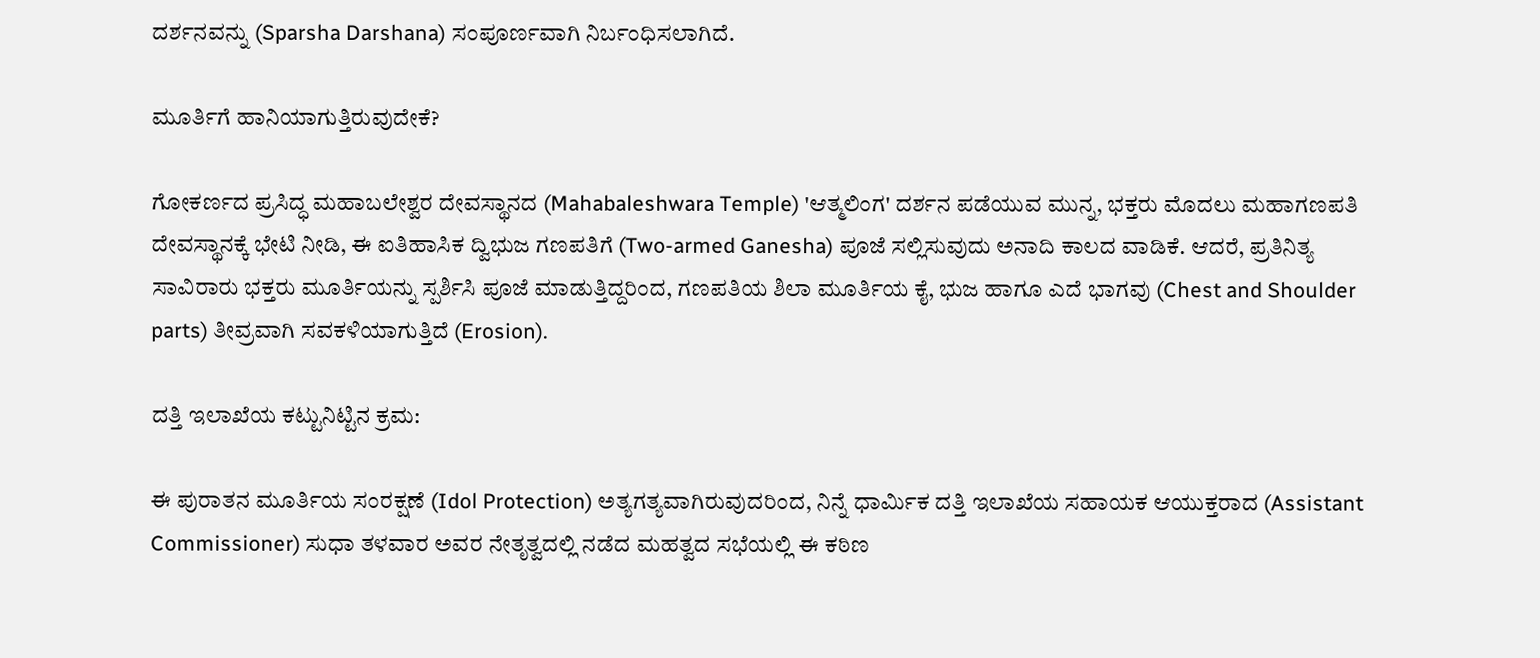ದರ್ಶನವನ್ನು (Sparsha Darshana) ಸಂಪೂರ್ಣವಾಗಿ ನಿರ್ಬಂಧಿಸಲಾಗಿದೆ.

ಮೂರ್ತಿಗೆ ಹಾನಿಯಾಗುತ್ತಿರುವುದೇಕೆ?

ಗೋಕರ್ಣದ ಪ್ರಸಿದ್ಧ ಮಹಾಬಲೇಶ್ವರ ದೇವಸ್ಥಾನದ (Mahabaleshwara Temple) 'ಆತ್ಮಲಿಂಗ' ದರ್ಶನ ಪಡೆಯುವ ಮುನ್ನ, ಭಕ್ತರು ಮೊದಲು ಮಹಾಗಣಪತಿ ದೇವಸ್ಥಾನಕ್ಕೆ ಭೇಟಿ ನೀಡಿ, ಈ ಐತಿಹಾಸಿಕ ದ್ವಿಭುಜ ಗಣಪತಿಗೆ (Two-armed Ganesha) ಪೂಜೆ ಸಲ್ಲಿಸುವುದು ಅನಾದಿ ಕಾಲದ ವಾಡಿಕೆ. ಆದರೆ, ಪ್ರತಿನಿತ್ಯ ಸಾವಿರಾರು ಭಕ್ತರು ಮೂರ್ತಿಯನ್ನು ಸ್ಪರ್ಶಿಸಿ ಪೂಜೆ ಮಾಡುತ್ತಿದ್ದರಿಂದ, ಗಣಪತಿಯ ಶಿಲಾ ಮೂರ್ತಿಯ ಕೈ, ಭುಜ ಹಾಗೂ ಎದೆ ಭಾಗವು (Chest and Shoulder parts) ತೀವ್ರವಾಗಿ ಸವಕಳಿಯಾಗುತ್ತಿದೆ (Erosion).

ದತ್ತಿ ಇಲಾಖೆಯ ಕಟ್ಟುನಿಟ್ಟಿನ ಕ್ರಮ:

ಈ ಪುರಾತನ ಮೂರ್ತಿಯ ಸಂರಕ್ಷಣೆ (Idol Protection) ಅತ್ಯಗತ್ಯವಾಗಿರುವುದರಿಂದ, ನಿನ್ನೆ ಧಾರ್ಮಿಕ ದತ್ತಿ ಇಲಾಖೆಯ ಸಹಾಯಕ ಆಯುಕ್ತರಾದ (Assistant Commissioner) ಸುಧಾ ತಳವಾರ ಅವರ ನೇತೃತ್ವದಲ್ಲಿ ನಡೆದ ಮಹತ್ವದ ಸಭೆಯಲ್ಲಿ ಈ ಕಠಿಣ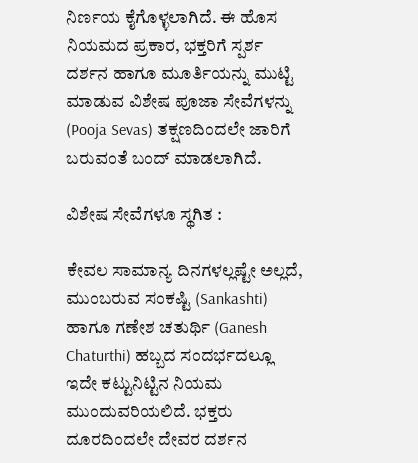ನಿರ್ಣಯ ಕೈಗೊಳ್ಳಲಾಗಿದೆ. ಈ ಹೊಸ ನಿಯಮದ ಪ್ರಕಾರ, ಭಕ್ತರಿಗೆ ಸ್ಪರ್ಶ ದರ್ಶನ ಹಾಗೂ ಮೂರ್ತಿಯನ್ನು ಮುಟ್ಟಿ ಮಾಡುವ ವಿಶೇಷ ಪೂಜಾ ಸೇವೆಗಳನ್ನು (Pooja Sevas) ತಕ್ಷಣದಿಂದಲೇ ಜಾರಿಗೆ ಬರುವಂತೆ ಬಂದ್ ಮಾಡಲಾಗಿದೆ.

ವಿಶೇಷ ಸೇವೆಗಳೂ ಸ್ಥಗಿತ :

ಕೇವಲ ಸಾಮಾನ್ಯ ದಿನಗಳಲ್ಲಷ್ಟೇ ಅಲ್ಲದೆ, ಮುಂಬರುವ ಸಂಕಷ್ಟಿ (Sankashti) ಹಾಗೂ ಗಣೇಶ ಚತುರ್ಥಿ (Ganesh Chaturthi) ಹಬ್ಬದ ಸಂದರ್ಭದಲ್ಲೂ ಇದೇ ಕಟ್ಟುನಿಟ್ಟಿನ ನಿಯಮ ಮುಂದುವರಿಯಲಿದೆ. ಭಕ್ತರು ದೂರದಿಂದಲೇ ದೇವರ ದರ್ಶನ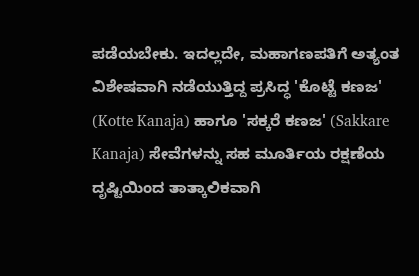ಪಡೆಯಬೇಕು. ಇದಲ್ಲದೇ, ಮಹಾಗಣಪತಿಗೆ ಅತ್ಯಂತ ವಿಶೇಷವಾಗಿ ನಡೆಯುತ್ತಿದ್ದ ಪ್ರಸಿದ್ಧ 'ಕೊಟ್ಟೆ ಕಣಜ' (Kotte Kanaja) ಹಾಗೂ 'ಸಕ್ಕರೆ ಕಣಜ' (Sakkare Kanaja) ಸೇವೆಗಳನ್ನು ಸಹ ಮೂರ್ತಿಯ ರಕ್ಷಣೆಯ ದೃಷ್ಟಿಯಿಂದ ತಾತ್ಕಾಲಿಕವಾಗಿ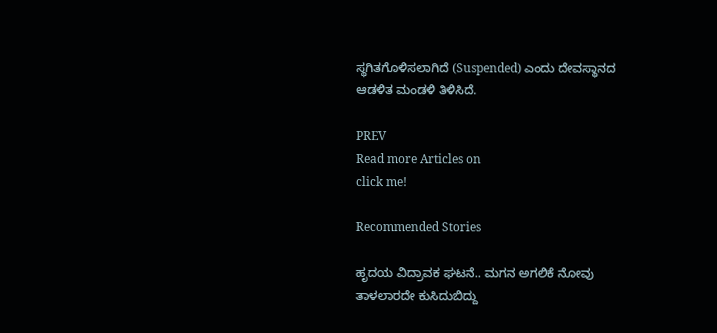ಸ್ಥಗಿತಗೊಳಿಸಲಾಗಿದೆ (Suspended) ಎಂದು ದೇವಸ್ಥಾನದ ಆಡಳಿತ ಮಂಡಳಿ ತಿಳಿಸಿದೆ.

PREV
Read more Articles on
click me!

Recommended Stories

ಹೃದಯ ವಿದ್ರಾವಕ ಘಟನೆ.. ಮಗನ ಅಗಲಿಕೆ ನೋವು ತಾಳಲಾರದೇ ಕುಸಿದುಬಿದ್ದು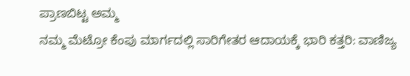ಪ್ರಾಣಬಿಟ್ಟ ಅಮ್ಮ
ನಮ್ಮ ಮೆಟ್ರೋ ಕೆಂಪು ಮಾರ್ಗದಲ್ಲಿ ಸಾರಿಗೇತರ ಆದಾಯಕ್ಕೆ ಭಾರಿ ಕತ್ತರಿ: ವಾಣಿಜ್ಯ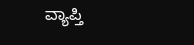ವ್ಯಾಪ್ತಿ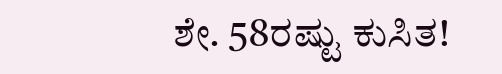ಶೇ. 58ರಷ್ಟು ಕುಸಿತ!